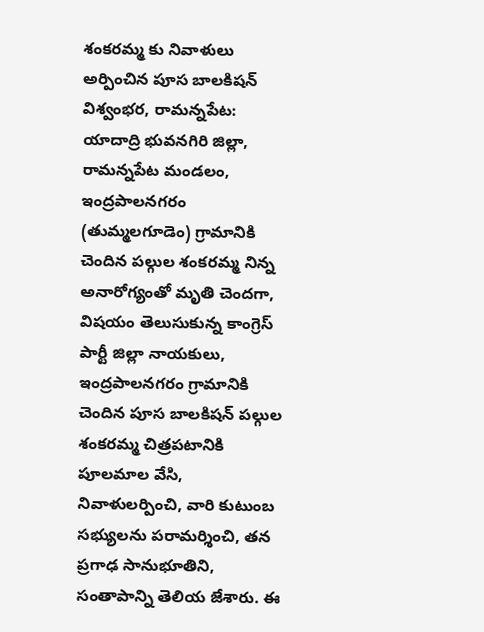శంకరమ్మ కు నివాళులు అర్పించిన పూస బాలకిషన్
విశ్వంభర, రామన్నపేట: యాదాద్రి భువనగిరి జిల్లా, రామన్నపేట మండలం, ఇంద్రపాలనగరం (తుమ్మలగూడెం) గ్రామానికి చెందిన పల్గుల శంకరమ్మ నిన్న అనారోగ్యంతో మృతి చెందగా, విషయం తెలుసుకున్న కాంగ్రెస్ పార్టీ జిల్లా నాయకులు, ఇంద్రపాలనగరం గ్రామానికి చెందిన పూస బాలకిషన్ పల్గుల శంకరమ్మ చిత్రపటానికి పూలమాల వేసి, నివాళులర్పించి, వారి కుటుంబ సభ్యులను పరామర్శించి, తన ప్రగాఢ సానుభూతిని, సంతాపాన్ని తెలియ జేశారు. ఈ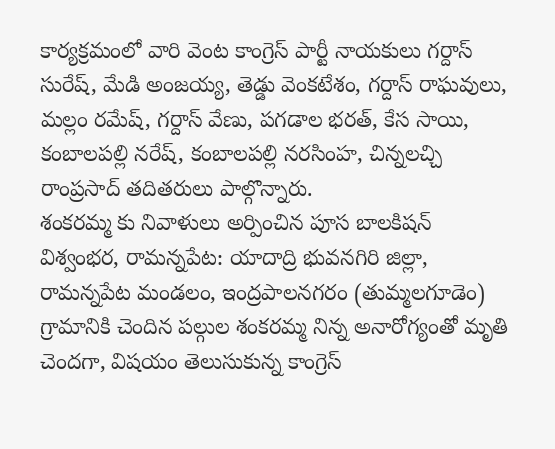కార్యక్రమంలో వారి వెంట కాంగ్రెస్ పార్టీ నాయకులు గర్దాస్ సురేష్, మేడి అంజయ్య, తెడ్డు వెంకటేశం, గర్దాస్ రాఘవులు, మల్లం రమేష్, గర్దాస్ వేణు, పగడాల భరత్, కేస సాయి, కంబాలపల్లి నరేష్, కంబాలపల్లి నరసింహ, చిన్నలచ్చి రాంప్రసాద్ తదితరులు పాల్గొన్నారు.
శంకరమ్మ కు నివాళులు అర్పించిన పూస బాలకిషన్
విశ్వంభర, రామన్నపేట: యాదాద్రి భువనగిరి జిల్లా, రామన్నపేట మండలం, ఇంద్రపాలనగరం (తుమ్మలగూడెం) గ్రామానికి చెందిన పల్గుల శంకరమ్మ నిన్న అనారోగ్యంతో మృతి చెందగా, విషయం తెలుసుకున్న కాంగ్రెస్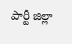పార్టీ జిల్లా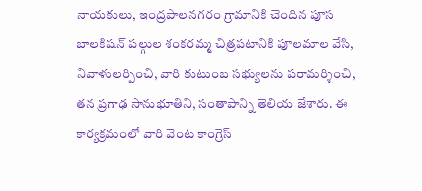నాయకులు, ఇంద్రపాలనగరం గ్రామానికి చెందిన పూస బాలకిషన్ పల్గుల శంకరమ్మ చిత్రపటానికి పూలమాల వేసి, నివాళులర్పించి, వారి కుటుంబ సభ్యులను పరామర్శించి, తన ప్రగాఢ సానుభూతిని, సంతాపాన్ని తెలియ జేశారు. ఈ కార్యక్రమంలో వారి వెంట కాంగ్రెస్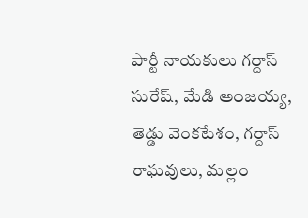పార్టీ నాయకులు గర్దాస్ సురేష్, మేడి అంజయ్య, తెడ్డు వెంకటేశం, గర్దాస్ రాఘవులు, మల్లం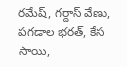రమేష్, గర్దాస్ వేణు, పగడాల భరత్, కేస సాయి,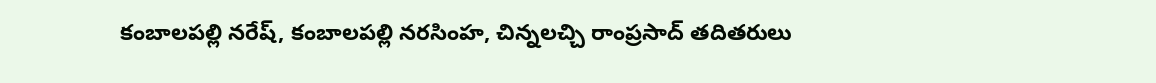కంబాలపల్లి నరేష్, కంబాలపల్లి నరసింహ, చిన్నలచ్చి రాంప్రసాద్ తదితరులు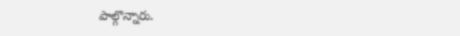పాల్గొన్నారు.